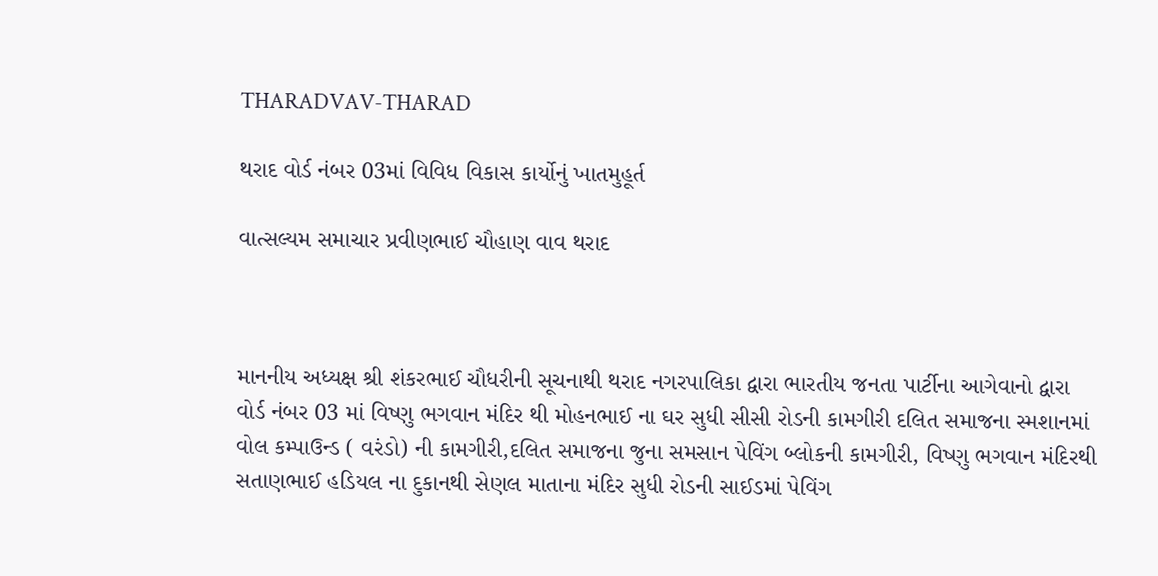THARADVAV-THARAD

થરાદ વોર્ડ નંબર 03માં વિવિધ વિકાસ કાર્યોનું ખાતમુહૂર્ત

વાત્સલ્યમ સમાચાર પ્રવીણભાઈ ચૌહાણ વાવ થરાદ



માનનીય અધ્યક્ષ શ્રી શંકરભાઈ ચૌધરીની સૂચનાથી થરાદ નગરપાલિકા દ્વારા ભારતીય જનતા પાર્ટીના આગેવાનો દ્વારા વોર્ડ નંબર 03 માં વિષ્ણુ ભગવાન મંદિર થી મોહનભાઈ ના ઘર સુધી સીસી રોડની કામગીરી દલિત સમાજના સ્મશાનમાં વોલ કમ્પાઉન્ડ ( વરંડો) ની કામગીરી,દલિત સમાજના જુના સમસાન પેવિંગ બ્લોકની કામગીરી, વિષ્ણુ ભગવાન મંદિરથી સતાણભાઈ હડિયલ ના દુકાનથી સેણલ માતાના મંદિર સુધી રોડની સાઈડમાં પેવિંગ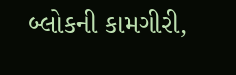બ્લોકની કામગીરી,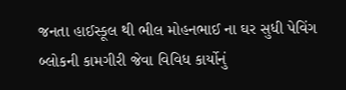જનતા હાઈસ્કૂલ થી ભીલ મોહનભાઈ ના ઘર સુધી પેવિંગ બ્લોકની કામગીરી જેવા વિવિધ કાર્યોનું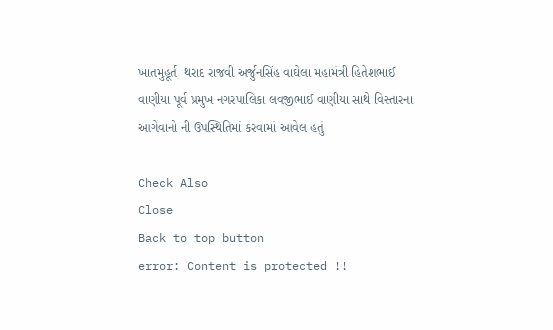ખાતમુહૂર્ત  થરાદ રાજવી અર્જુનસિંહ વાઘેલા મહામંત્રી હિતેશભાઈ વાણીયા પૂર્વ પ્રમુખ નગરપાલિકા લવજીભાઈ વાણીયા સાથે વિસ્તારના આગેવાનો ની ઉપસ્થિતિમાં કરવામાં આવેલ હતું

Check Also
Close
Back to top button
error: Content is protected !!